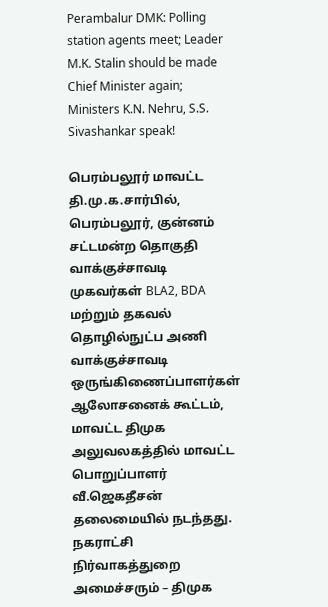Perambalur DMK: Polling station agents meet; Leader M.K. Stalin should be made Chief Minister again; Ministers K.N. Nehru, S.S. Sivashankar speak!

பெரம்பலூர் மாவட்ட தி.மு.க.சார்பில், பெரம்பலூர், குன்னம் சட்டமன்ற தொகுதி வாக்குச்சாவடி முகவர்கள் BLA2, BDA மற்றும் தகவல் தொழில்நுட்ப அணி வாக்குச்சாவடி ஒருங்கிணைப்பாளர்கள் ஆலோசனைக் கூட்டம், மாவட்ட திமுக அலுவலகத்தில் மாவட்ட பொறுப்பாளர் வீ.ஜெகதீசன் தலைமையில் நடந்தது.
நகராட்சி நிர்வாகத்துறை அமைச்சரும் – திமுக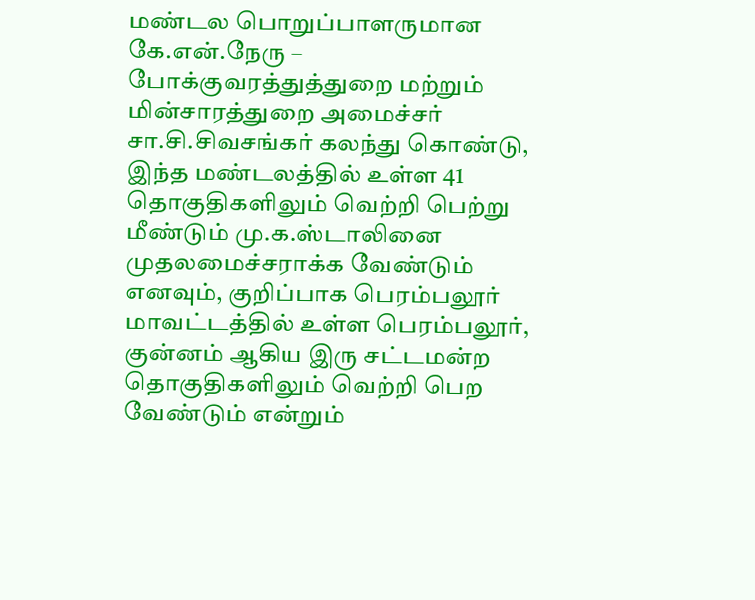மண்டல பொறுப்பாளருமான கே.என்.நேரு – போக்குவரத்துத்துறை மற்றும் மின்சாரத்துறை அமைச்சர் சா.சி.சிவசங்கர் கலந்து கொண்டு, இந்த மண்டலத்தில் உள்ள 41 தொகுதிகளிலும் வெற்றி பெற்று மீண்டும் மு.க‌.ஸ்டாலினை முதலமைச்சராக்க வேண்டும் எனவும், குறிப்பாக பெரம்பலூர் மாவட்டத்தில் உள்ள பெரம்பலூர், குன்னம் ஆகிய இரு சட்டமன்ற தொகுதிகளிலும் வெற்றி பெற வேண்டும் என்றும்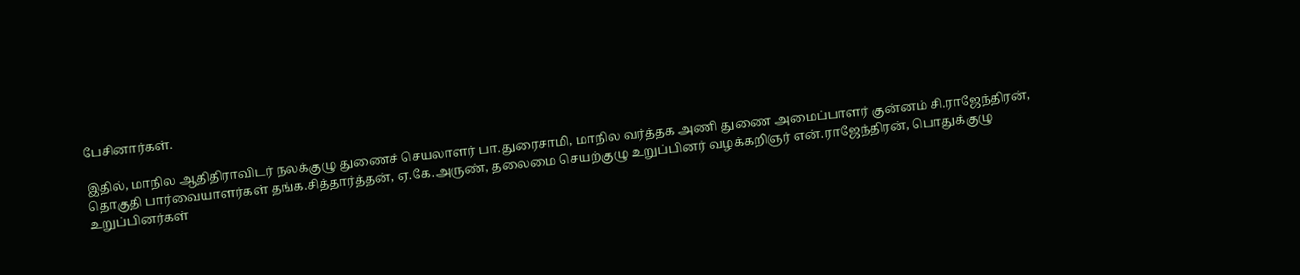பேசினார்கள்.

இதில், மாநில ஆதிதிராவிடர் நலக்குழு துணைச் செயலாளர் பா.துரைசாமி, மாநில வர்த்தக அணி துணை அமைப்பாளர் குன்னம் சி.ராஜேந்திரன், தொகுதி பார்வையாளர்கள் தங்க.சித்தார்த்தன், ஏ.கே.அருண், தலைமை செயற்குழு உறுப்பினர் வழக்கறிஞர் என்.ராஜேந்திரன், பொதுக்குழு உறுப்பினர்கள்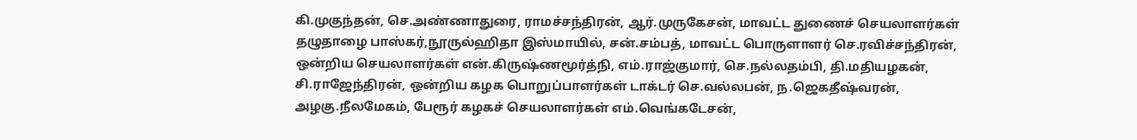கி.முகுந்தன், செ.அண்ணாதுரை, ராமச்சந்திரன், ஆர்.முருகேசன், மாவட்ட துணைச் செயலாளர்கள் தழுதாழை பாஸ்கர்,நூருல்ஹிதா இஸ்மாயில், சன்.சம்பத், மாவட்ட பொருளாளர் செ.ரவிச்சந்திரன்,
ஒன்றிய செயலாளர்கள் என்.கிருஷ்ணமூர்த்நி, எம்.ராஜ்குமார், செ.நல்லதம்பி, தி.மதியழகன், சி.ராஜேந்திரன், ஒன்றிய கழக பொறுப்பாளர்கள் டாக்டர் செ.வல்லபன், ந.ஜெகதீஷ்வரன், அழகு.நீலமேகம், பேரூர் கழகச் செயலாளர்கள் எம்.வெங்கடேசன்,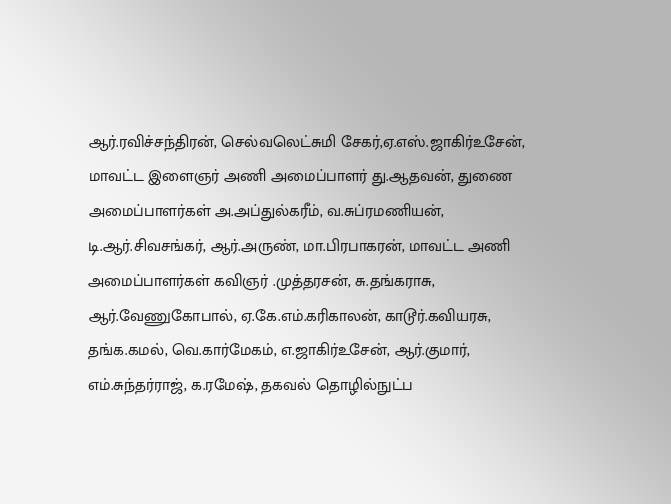ஆர்.ரவிச்சந்திரன், செல்வலெட்சுமி சேகர்,ஏ.எஸ்.ஜாகிர்உசேன்,
மாவட்ட இளைஞர் அணி அமைப்பாளர் து.ஆதவன், துணை அமைப்பாளர்கள் அ.அப்துல்கரீம், வ.சுப்ரமணியன், டி.ஆர்.சிவசங்கர், ஆர்.அருண், மா.பிரபாகரன், மாவட்ட அணி அமைப்பாளர்கள் கவிஞர் .முத்தரசன், சு.தங்கராசு, ஆர்.வேணுகோபால், ஏ.கே.எம்.கரிகாலன், காடூர்.கவியரசு, தங்க.கமல், வெ.கார்மேகம், எ.ஜாகிர்உசேன், ஆர்.குமார், எம்.சுந்தர்ராஜ், க.ரமேஷ், தகவல் தொழில்நுட்ப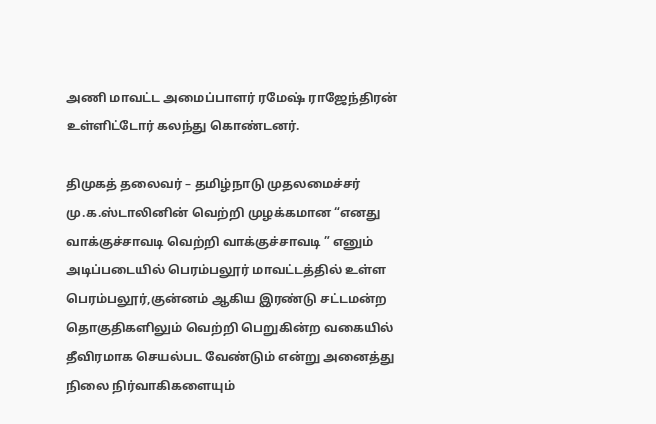அணி மாவட்ட அமைப்பாளர் ரமேஷ் ராஜேந்திரன் உள்ளிட்டோர் கலந்து கொண்டனர்.

திமுகத் தலைவர் – தமிழ்நாடு முதலமைச்சர் மு.க.ஸ்டாலினின் வெற்றி முழக்கமான “எனது வாக்குச்சாவடி வெற்றி வாக்குச்சாவடி ” எனும் அடிப்படையில் பெரம்பலூர் மாவட்டத்தில் உள்ள பெரம்பலூர்,குன்னம் ஆகிய இரண்டு சட்டமன்ற தொகுதிகளிலும் வெற்றி பெறுகின்ற வகையில் தீவிரமாக செயல்பட வேண்டும் என்று அனைத்து நிலை நிர்வாகிகளையும்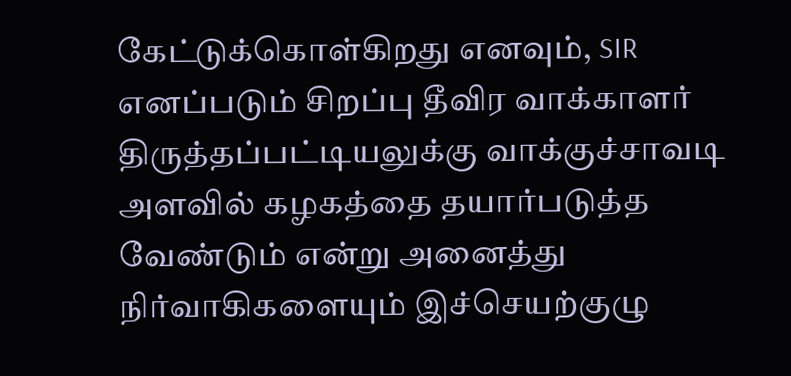கேட்டுக்கொள்கிறது எனவும், SIR எனப்படும் சிறப்பு தீவிர வாக்காளர் திருத்தப்பட்டியலுக்கு வாக்குச்சாவடி அளவில் கழகத்தை தயார்படுத்த வேண்டும் என்று அனைத்து நிர்வாகிகளையும் இச்செயற்குழு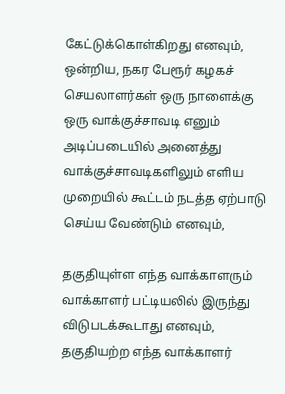கேட்டுக்கொள்கிறது எனவும், ஒன்றிய, நகர பேரூர் கழகச் செயலாளர்கள் ஒரு நாளைக்கு ஒரு வாக்குச்சாவடி எனும் அடிப்படையில் அனைத்து வாக்குச்சாவடிகளிலும் எளிய முறையில் கூட்டம் நடத்த ஏற்பாடு செய்ய வேண்டும் எனவும்,

தகுதியுள்ள எந்த வாக்காளரும் வாக்காளர் பட்டியலில் இருந்து விடுபடக்கூடாது எனவும், தகுதியற்ற எந்த வாக்காளர்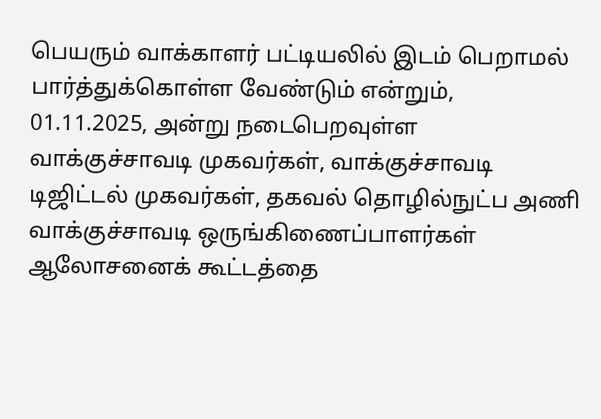பெயரும் வாக்காளர் பட்டியலில் இடம் பெறாமல் பார்த்துக்கொள்ள வேண்டும் என்றும்,
01.11.2025, அன்று நடைபெறவுள்ள வாக்குச்சாவடி முகவர்கள், வாக்குச்சாவடி டிஜிட்டல் முகவர்கள், தகவல் தொழில்நுட்ப அணி வாக்குச்சாவடி ஒருங்கிணைப்பாளர்கள் ஆலோசனைக் கூட்டத்தை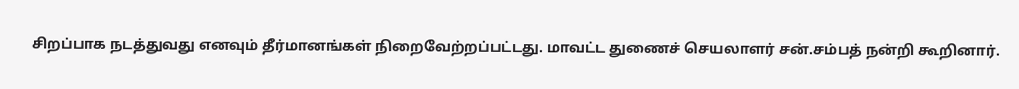சிறப்பாக நடத்துவது எனவும் தீர்மானங்கள் நிறைவேற்றப்பட்டது. மாவட்ட துணைச் செயலாளர் சன்.சம்பத் நன்றி கூறினார்.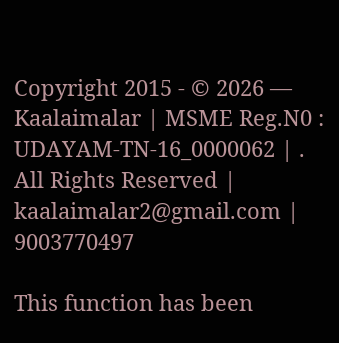Copyright 2015 - © 2026 — Kaalaimalar | MSME Reg.N0 : UDAYAM-TN-16_0000062 | . All Rights Reserved | kaalaimalar2@gmail.com | 9003770497

This function has been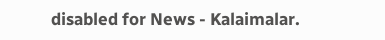disabled for News - Kalaimalar.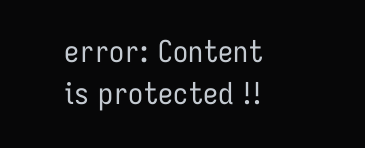error: Content is protected !!